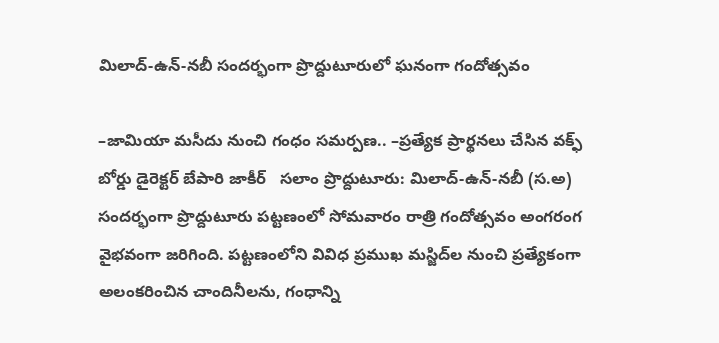మిలాద్-ఉన్-నబీ సందర్భంగా ప్రొద్దుటూరులో ఘనంగా గందోత్సవం

–జామియా మసీదు నుంచి గంధం సమర్పణ.. –ప్రత్యేక ప్రార్థనలు చేసిన వక్ఫ్ బోర్డు డైరెక్టర్ బేపారి జాకీర్   సలాం ప్రొద్దుటూరు: మిలాద్-ఉన్-నబీ (స.అ) సందర్భంగా ప్రొద్దుటూరు పట్టణంలో సోమవారం రాత్రి గందోత్సవం అంగరంగ వైభవంగా జరిగింది. పట్టణంలోని వివిధ ప్రముఖ మస్జిద్‌ల నుంచి ప్రత్యేకంగా అలంకరించిన చాందినీలను, గంధాన్ని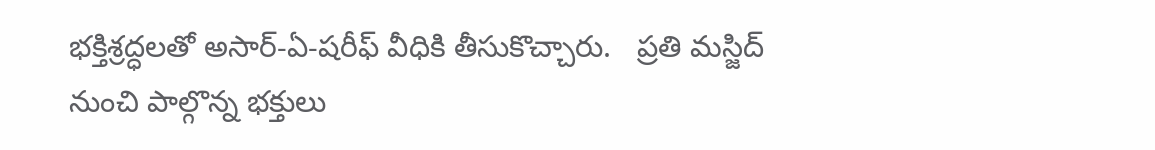భక్తిశ్రద్ధలతో అసార్-ఏ-షరీఫ్ వీధికి తీసుకొచ్చారు.   ప్రతి మస్జిద్ నుంచి పాల్గొన్న భక్తులు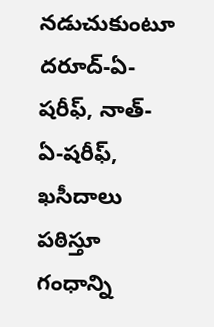నడుచుకుంటూ దరూద్-ఏ-షరీఫ్, నాత్-ఏ-షరీఫ్, ఖసీదాలు పఠిస్తూ గంధాన్ని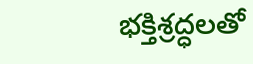భక్తిశ్రద్ధలతో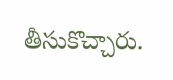తీసుకొచ్చారు.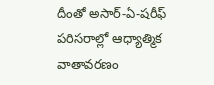దీంతో అసార్-ఏ-షరీఫ్ పరిసరాల్లో ఆధ్యాత్మిక వాతావరణం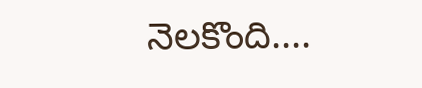నెలకొంది....